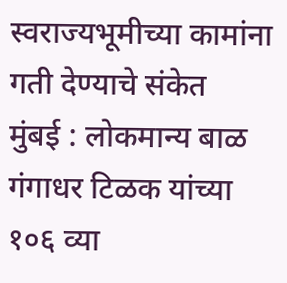स्वराज्यभूमीच्या कामांना गती देण्याचे संकेत
मुंबई : लोकमान्य बाळ गंगाधर टिळक यांच्या १०६ व्या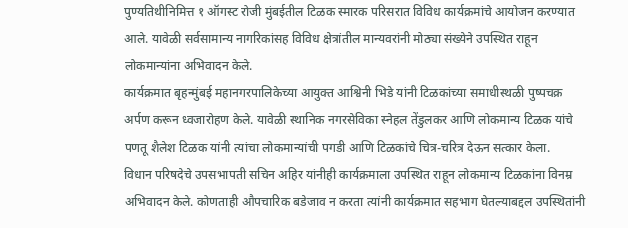पुण्यतिथीनिमित्त १ ऑगस्ट रोजी मुंबईतील टिळक स्मारक परिसरात विविध कार्यक्रमांचे आयोजन करण्यात आले. यावेळी सर्वसामान्य नागरिकांसह विविध क्षेत्रांतील मान्यवरांनी मोठ्या संख्येने उपस्थित राहून लोकमान्यांना अभिवादन केले.
कार्यक्रमात बृहन्मुंबई महानगरपालिकेच्या आयुक्त आश्विनी भिडे यांनी टिळकांच्या समाधीस्थळी पुष्पचक्र अर्पण करून ध्वजारोहण केले. यावेळी स्थानिक नगरसेविका स्नेहल तेंडुलकर आणि लोकमान्य टिळक यांचे पणतू शैलेश टिळक यांनी त्यांचा लोकमान्यांची पगडी आणि टिळकांचे चित्र-चरित्र देऊन सत्कार केला.
विधान परिषदेचे उपसभापती सचिन अहिर यांनीही कार्यक्रमाला उपस्थित राहून लोकमान्य टिळकांना विनम्र अभिवादन केले. कोणताही औपचारिक बडेजाव न करता त्यांनी कार्यक्रमात सहभाग घेतल्याबद्दल उपस्थितांनी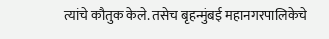त्यांचे कौतुक केले. तसेच बृहन्मुंबई महानगरपालिकेचे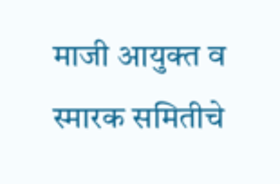माजी आयुक्त व स्मारक समितीचे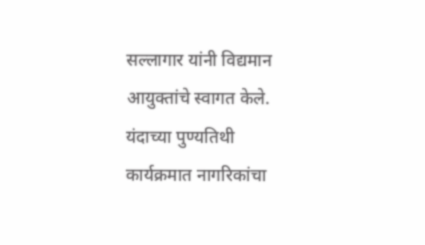सल्लागार यांनी विद्यमान आयुक्तांचे स्वागत केले.
यंदाच्या पुण्यतिथी कार्यक्रमात नागरिकांचा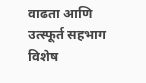वाढता आणि उत्स्फूर्त सहभाग विशेष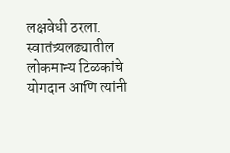लक्षवेधी ठरला. स्वातंत्र्यलढ्यातील लोकमान्य टिळकांचे योगदान आणि त्यांनी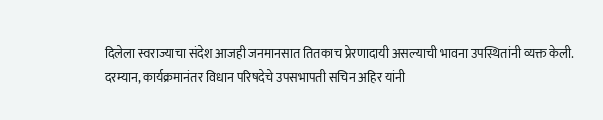दिलेला स्वराज्याचा संदेश आजही जनमानसात तितकाच प्रेरणादायी असल्याची भावना उपस्थितांनी व्यक्त केली.
दरम्यान, कार्यक्रमानंतर विधान परिषदेचे उपसभापती सचिन अहिर यांनी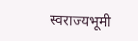स्वराज्यभूमी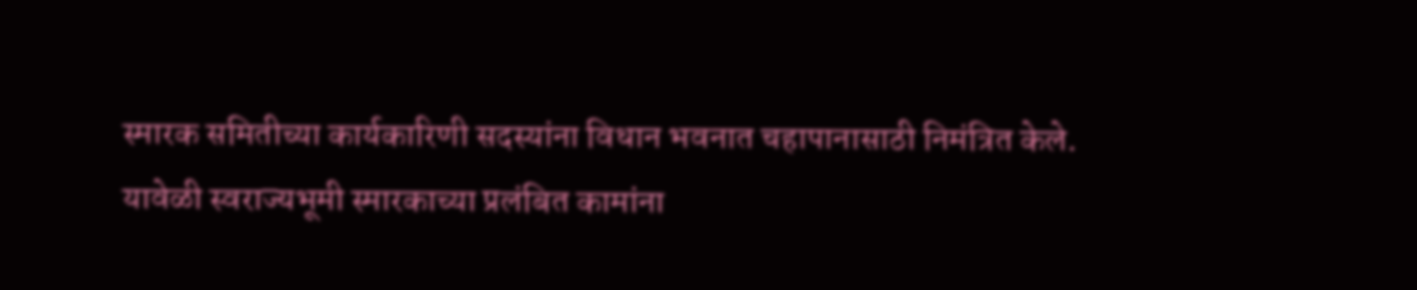स्मारक समितीच्या कार्यकारिणी सदस्यांना विधान भवनात चहापानासाठी निमंत्रित केले. यावेळी स्वराज्यभूमी स्मारकाच्या प्रलंबित कामांना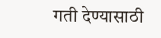गती देण्यासाठी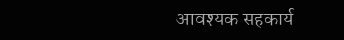आवश्यक सहकार्य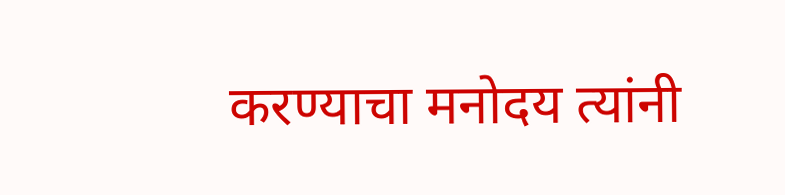करण्याचा मनोदय त्यांनी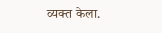व्यक्त केला.